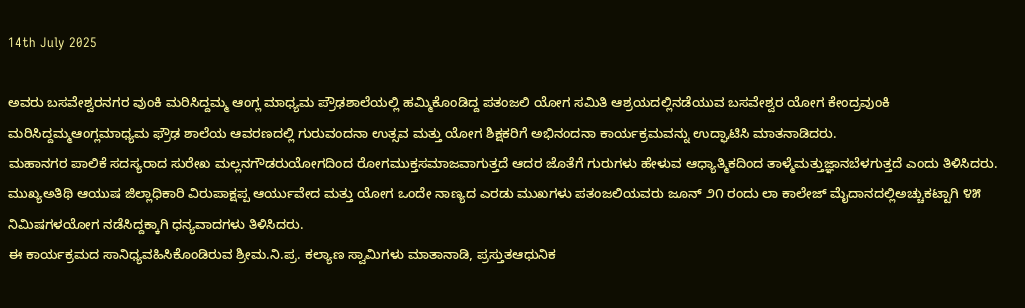14th July 2025

ಅವರು ಬಸವೇಶ್ವರನಗರ ವುಂಕಿ ಮರಿಸಿದ್ದಮ್ಮ ಆಂಗ್ಲ ಮಾಧ್ಯಮ ಪ್ರೌಢಶಾಲೆಯಲ್ಲಿ ಹಮ್ಮಿಕೊಂಡಿದ್ದ ಪತಂಜಲಿ ಯೋಗ ಸಮಿತಿ ಆಶ್ರಯದಲ್ಲಿನಡೆಯುವ ಬಸವೇಶ್ವರ ಯೋಗ ಕೇಂದ್ರವುಂಕಿ ಮರಿಸಿದ್ದಮ್ಮಆಂಗ್ಲಮಾಧ್ಯಮ ಫ್ರೌಢ ಶಾಲೆಯ ಆವರಣದಲ್ಲಿ ಗುರುವಂದನಾ ಉತ್ಸವ ಮತ್ತು ಯೋಗ ಶಿಕ್ಷಕರಿಗೆ ಅಭಿನಂದನಾ ಕಾರ್ಯಕ್ರಮವನ್ನು ಉದ್ಘಾಟಿಸಿ ಮಾತನಾಡಿದರು.
ಮಹಾನಗರ ಪಾಲಿಕೆ ಸದಸ್ಯರಾದ ಸುರೇಖ ಮಲ್ಲನಗೌಡರುಯೋಗದಿಂದ ರೋಗಮುಕ್ತಸಮಾಜವಾಗುತ್ತದೆ ಆದರ ಜೊತೆಗೆ ಗುರುಗಳು ಹೇಳುವ ಆಧ್ಯಾತ್ಮಿಕದಿಂದ ತಾಳ್ಮೆಮತ್ತುಜ್ಞಾನಬೆಳಗುತ್ತದೆ ಎಂದು ತಿಳಿಸಿದರು.
ಮುಖ್ಯಅತಿಥಿ ಆಯುಷ ಜಿಲ್ಲಾಧಿಕಾರಿ ವಿರುಪಾಕ್ಷಪ್ಪ ಆರ್ಯುವೇದ ಮತ್ತು ಯೋಗ ಒಂದೇ ನಾಣ್ಯದ ಎರಡು ಮುಖಗಳು ಪತಂಜಲಿಯವರು ಜೂನ್ ೨೧ ರಂದು ಲಾ ಕಾಲೇಜ್ ಮೈದಾನದಲ್ಲಿಅಚ್ಚುಕಟ್ಟಾಗಿ ೪೫ ನಿಮಿಷಗಳಯೋಗ ನಡೆಸಿದ್ದಕ್ಕಾಗಿ ಧನ್ಯವಾದಗಳು ತಿಳಿಸಿದರು.
ಈ ಕಾರ್ಯಕ್ರಮದ ಸಾನಿಧ್ಯವಹಿಸಿಕೊಂಡಿರುವ ಶ್ರೀಮ.ನಿ.ಪ್ರ. ಕಲ್ಯಾಣ ಸ್ವಾಮಿಗಳು ಮಾತಾನಾಡಿ, ಪ್ರಸ್ತುತಆಧುನಿಕ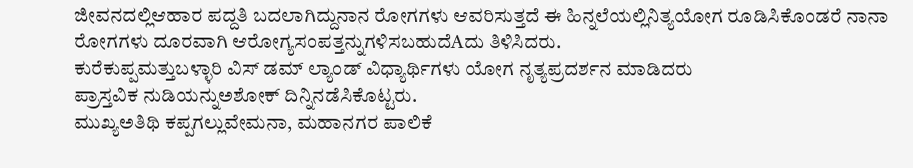ಜೀವನದಲ್ಲಿಆಹಾರ ಪದ್ದತಿ ಬದಲಾಗಿದ್ದುನಾನ ರೋಗಗಳು ಆವರಿಸುತ್ತದೆ ಈ ಹಿನ್ನಲೆಯಲ್ಲಿನಿತ್ಯಯೋಗ ರೂಡಿಸಿಕೊಂಡರೆ ನಾನಾ ರೋಗಗಳು ದೂರವಾಗಿ ಆರೋಗ್ಯಸಂಪತ್ತನ್ನುಗಳಿಸಬಹುದೆAದು ತಿಳಿಸಿದರು.
ಕುರೆಕುಪ್ಪಮತ್ತುಬಳ್ಳಾರಿ ವಿಸ್ ಡಮ್ ಲ್ಯಾಂಡ್ ವಿಧ್ಯಾರ್ಥಿಗಳು ಯೋಗ ನೃತ್ಯಪ್ರದರ್ಶನ ಮಾಡಿದರು
ಪ್ರಾಸ್ತವಿಕ ನುಡಿಯನ್ನುಅಶೋಕ್ ದಿನ್ನಿನಡೆಸಿಕೊಟ್ಟರು.
ಮುಖ್ಯಅತಿಥಿ ಕಪ್ಪಗಲ್ಲುವೇಮನಾ, ಮಹಾನಗರ ಪಾಲಿಕೆ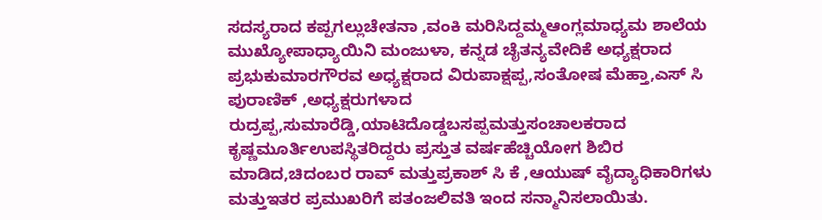ಸದಸ್ಯರಾದ ಕಪ್ಪಗಲ್ಲುಚೇತನಾ ,ವಂಕಿ ಮರಿಸಿದ್ದಮ್ಮಆಂಗ್ಲಮಾಧ್ಯಮ ಶಾಲೆಯ ಮುಖ್ಯೋಪಾಧ್ಯಾಯಿನಿ ಮಂಜುಳಾ, ಕನ್ನಡ ಚೈತನ್ಯವೇದಿಕೆ ಅಧ್ಯಕ್ಷರಾದ ಪ್ರಭುಕುಮಾರಗೌರವ ಅಧ್ಯಕ್ಷರಾದ ವಿರುಪಾಕ್ಷಪ್ಪ,ಸಂತೋಷ ಮೆಹ್ತಾ,ಎಸ್ ಸಿ ಪುರಾಣಿಕ್ ,ಅಧ್ಯಕ್ಷರುಗಳಾದ ರುದ್ರಪ್ಪ,ಸುಮಾರೆಡ್ಡಿ,ಯಾಟಿದೊಡ್ಡಬಸಪ್ಪಮತ್ತುಸಂಚಾಲಕರಾದ ಕೃಷ್ಣಮೂರ್ತಿಉಪಸ್ಥಿತರಿದ್ದರು ಪ್ರಸ್ತುತ ವರ್ಷಹೆಚ್ಚಿಯೋಗ ಶಿಬಿರ ಮಾಡಿದ,ಚಿದಂಬರ ರಾವ್ ಮತ್ತುಪ್ರಕಾಶ್ ಸಿ ಕೆ ,ಆಯುಷ್ ವೈದ್ಯಾಧಿಕಾರಿಗಳು ಮತ್ತುಇತರ ಪ್ರಮುಖರಿಗೆ ಪತಂಜಲಿವತಿ ಇಂದ ಸನ್ಮಾನಿಸಲಾಯಿತು.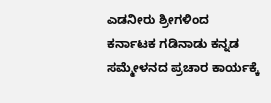ಎಡನೀರು ಶ್ರೀಗಳಿಂದ ಕರ್ನಾಟಕ ಗಡಿನಾಡು ಕನ್ನಡ ಸಮ್ಮೇಳನದ ಪ್ರಚಾರ ಕಾರ್ಯಕ್ಕೆ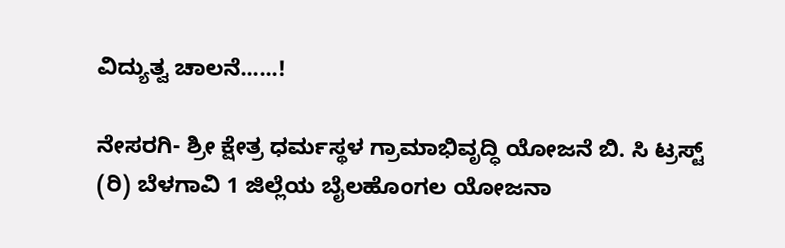ವಿದ್ಯುತ್ವ ಚಾಲನೆ......!

ನೇಸರಗಿ- ಶ್ರೀ ಕ್ಷೇತ್ರ ಧರ್ಮಸ್ಥಳ ಗ್ರಾಮಾಭಿವೃದ್ಧಿ ಯೋಜನೆ ಬಿ. ಸಿ ಟ್ರಸ್ಟ್ (ರಿ) ಬೆಳಗಾವಿ 1 ಜಿಲ್ಲೆಯ ಬೈಲಹೊಂಗಲ ಯೋಜನಾ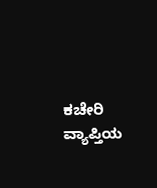ಕಚೇರಿ ವ್ಯಾಪ್ತಿಯ